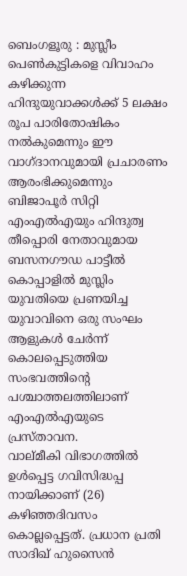ബെംഗളൂരു : മുസ്ലീം പെൺകുട്ടികളെ വിവാഹം കഴിക്കുന്ന ഹിന്ദുയുവാക്കൾക്ക് 5 ലക്ഷം രൂപ പാരിതോഷികം നൽകുമെന്നും ഈ വാഗ്ദാനവുമായി പ്രചാരണം ആരംഭിക്കുമെന്നും ബിജാപൂർ സിറ്റി എംഎൽഎയും ഹിന്ദുത്വ തീപ്പൊരി നേതാവുമായ ബസനഗൗഡ പാട്ടീൽ
കൊപ്പാളിൽ മുസ്ലിം യുവതിയെ പ്രണയിച്ച യുവാവിനെ ഒരു സംഘം ആളുകൾ ചേർന്ന് കൊലപ്പെടുത്തിയ സംഭവത്തിന്റെ പശ്ചാത്തലത്തിലാണ് എംഎൽഎയുടെ പ്രസ്താവന.
വാല്മീകി വിഭാഗത്തിൽ ഉൾപ്പെട്ട ഗവിസിദ്ധപ്പ നായിക്കാണ് (26) കഴിഞ്ഞദിവസം കൊല്ലപ്പെട്ടത്. പ്രധാന പ്രതി സാദിഖ് ഹുസൈൻ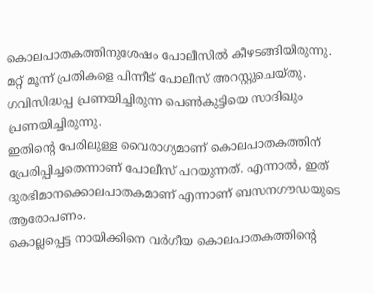കൊലപാതകത്തിനുശേഷം പോലീസിൽ കീഴടങ്ങിയിരുന്നു.
മറ്റ് മൂന്ന് പ്രതികളെ പിന്നീട് പോലീസ് അറസ്റ്റുചെയ്തു. ഗവിസിദ്ധപ്പ പ്രണയിച്ചിരുന്ന പെൺകുട്ടിയെ സാദിഖും പ്രണയിച്ചിരുന്നു.
ഇതിന്റെ പേരിലുള്ള വൈരാഗ്യമാണ് കൊലപാതകത്തിന് പ്രേരിപ്പിച്ചതെന്നാണ് പോലീസ് പറയുന്നത്. എന്നാൽ, ഇത് ദുരഭിമാനക്കൊലപാതകമാണ് എന്നാണ് ബസനഗൗഡയുടെ ആരോപണം.
കൊല്ലപ്പെട്ട നായിക്കിനെ വർഗീയ കൊലപാതകത്തിന്റെ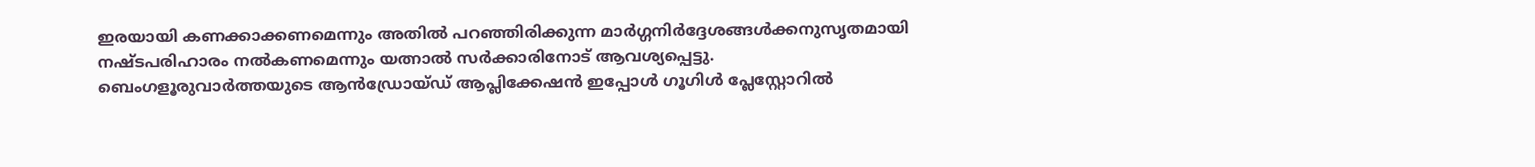ഇരയായി കണക്കാക്കണമെന്നും അതിൽ പറഞ്ഞിരിക്കുന്ന മാർഗ്ഗനിർദ്ദേശങ്ങൾക്കനുസൃതമായി നഷ്ടപരിഹാരം നൽകണമെന്നും യത്നാൽ സർക്കാരിനോട് ആവശ്യപ്പെട്ടു.
ബെംഗളൂരുവാർത്തയുടെ ആൻഡ്രോയ്ഡ് ആപ്ലിക്കേഷൻ ഇപ്പോൾ ഗൂഗിൾ പ്ലേസ്റ്റോറിൽ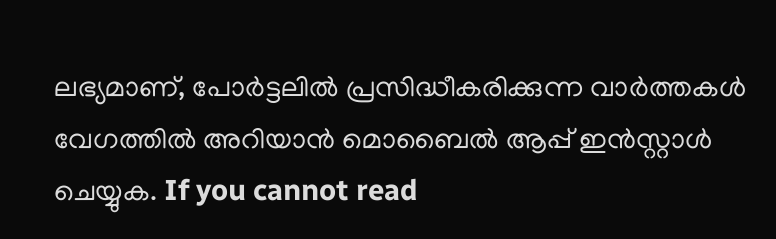ലഭ്യമാണ്, പോർട്ടലിൽ പ്രസിദ്ധീകരിക്കുന്ന വാർത്തകൾ വേഗത്തിൽ അറിയാൻ മൊബൈൽ ആപ്പ് ഇൻസ്റ്റാൾ ചെയ്യുക. If you cannot read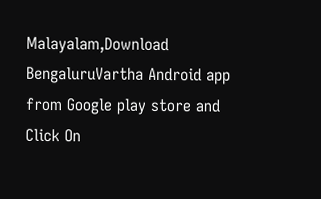Malayalam,Download BengaluruVartha Android app from Google play store and Click On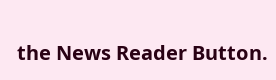the News Reader Button.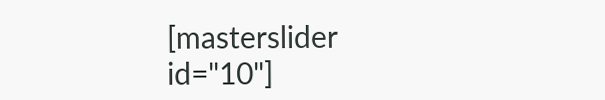[masterslider id="10"]